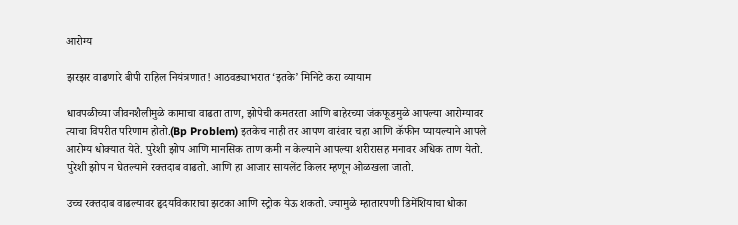आरोग्य

झरझर वाढणारे बीपी राहिल नियंत्रणात! आठवड्याभरात ‘इतके’ मिनिटे करा व्यायाम

धावपळीच्या जीवनशैलीमुळे कामाचा वाढता ताण, झोपेची कमतरता आणि बाहेरच्या जंकफूडमुळे आपल्या आरोग्यावर त्याचा विपरीत परिणाम होतो.(Bp Problem) इतकेच नाही तर आपण वारंवार चहा आणि कॅफीन प्यायल्याने आपले आरोग्य धोक्यात येते. पुरेशी झोप आणि मानसिक ताण कमी न केल्याने आपल्या शरीरासह मनावर अधिक ताण येतो. पुरेशी झोप न घेतल्याने रक्तदाब वाढतो. आणि हा आजार सायलेंट किलर म्हणून ओळखला जातो.

उच्च रक्तदाब वाढल्यावर हृदयविकाराचा झटका आणि स्ट्रोक येऊ शकतो. ज्यामुळे म्हातारपणी डिमेंशियाचा धोका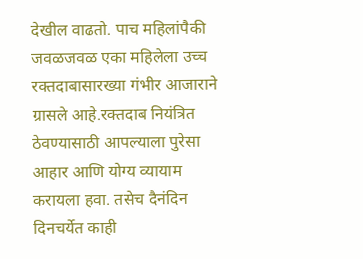देखील वाढतो. पाच महिलांपैकी जवळजवळ एका महिलेला उच्च रक्तदाबासारख्या गंभीर आजाराने ग्रासले आहे.रक्तदाब नियंत्रित ठेवण्यासाठी आपल्याला पुरेसा आहार आणि योग्य व्यायाम करायला हवा. तसेच दैनंदिन दिनचर्येत काही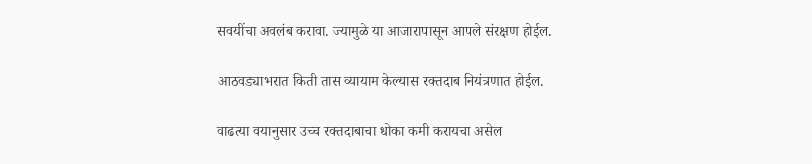सवयींचा अवलंब करावा. ज्यामुळे या आजारापासून आपले संरक्षण होईल.

आठवड्याभरात किती तास व्यायाम केल्यास रक्तदाब नियंत्रणात होईल.

वाढत्या वयानुसार उच्च रक्तदाबाचा धोका कमी करायचा असेल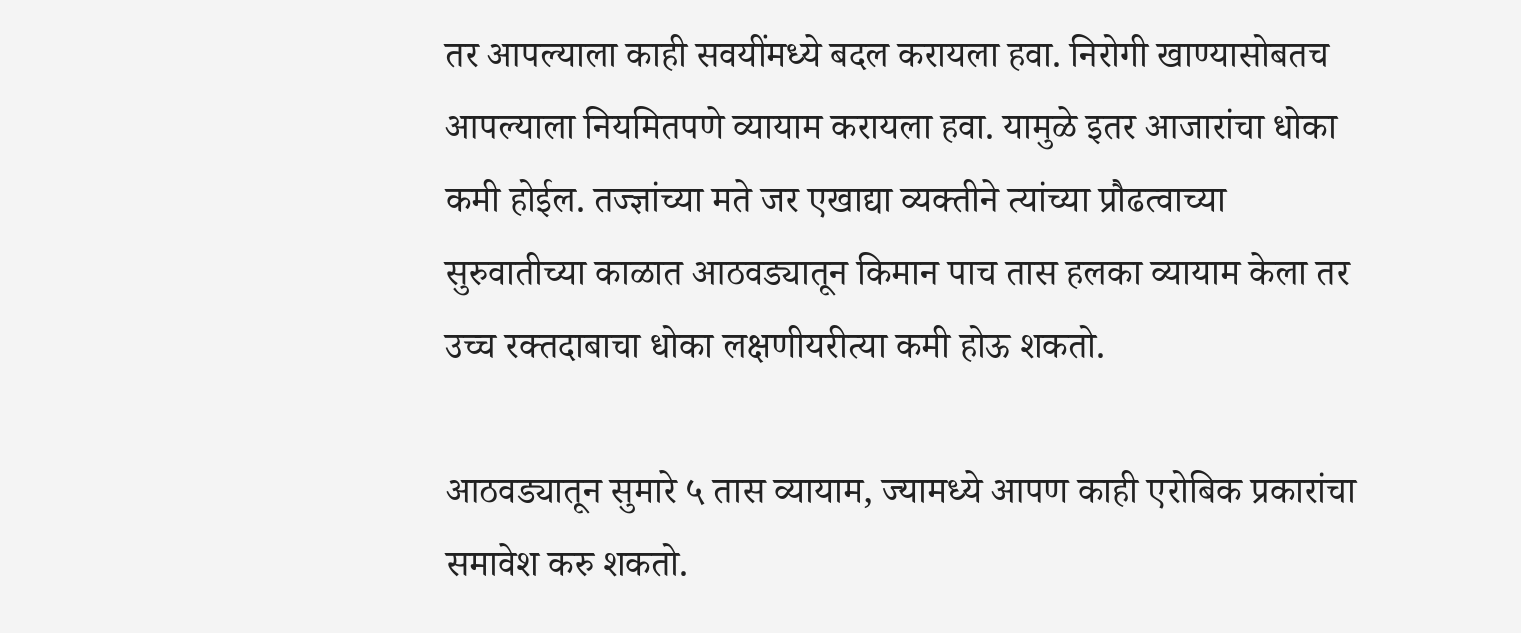तर आपल्याला काही सवयींमध्ये बदल करायला हवा. निरोगी खाण्यासोबतच आपल्याला नियमितपणे व्यायाम करायला हवा. यामुळे इतर आजारांचा धोका कमी होईल. तज्ज्ञांच्या मते जर एखाद्या व्यक्तीने त्यांच्या प्रौढत्वाच्या सुरुवातीच्या काळात आठवड्यातून किमान पाच तास हलका व्यायाम केला तर उच्च रक्तदाबाचा धोका लक्षणीयरीत्या कमी होऊ शकतो.

आठवड्यातून सुमारे ५ तास व्यायाम, ज्यामध्ये आपण काही एरोबिक प्रकारांचा समावेश करु शकतो.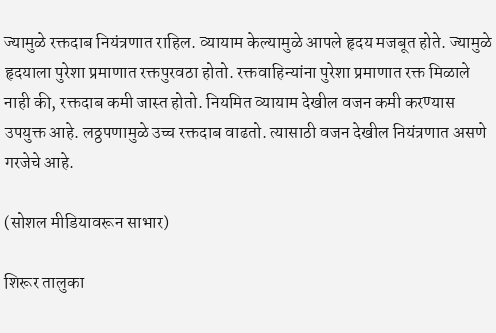ज्यामुळे रक्तदाब नियंत्रणात राहिल. व्यायाम केल्यामुळे आपले हृदय मजबूत होते. ज्यामुळे हृदयाला पुरेशा प्रमाणात रक्तपुरवठा होतो. रक्तवाहिन्यांना पुरेशा प्रमाणात रक्त मिळाले नाही की, रक्तदाब कमी जास्त होतो. नियमित व्यायाम देखील वजन कमी करण्यास उपयुक्त आहे. लठ्ठपणामुळे उच्च रक्तदाब वाढतो. त्यासाठी वजन देखील नियंत्रणात असणे गरजेचे आहे.

(सोशल मीडियावरून साभार)

शिरूर तालुका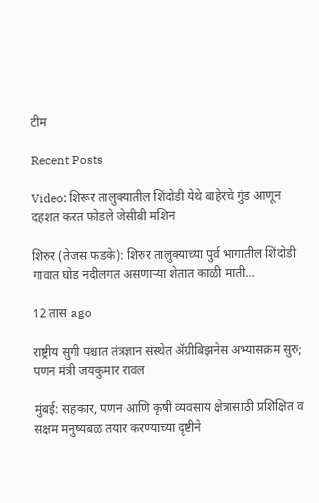टीम

Recent Posts

Video: शिरूर तालुक्यातील शिंदोडी येथे बाहेरचे गुंड आणून दहशत करत फोडले जेसीबी मशिन

शिरुर (तेजस फडके): शिरुर तालुक्याच्या पुर्व भागातील शिंदोडी गावात घोड नदीलगत असणाऱ्या शेतात काळी माती…

12 तास ago

राष्ट्रीय सुगी पश्चात तंत्रज्ञान संस्थेत ॲग्रीबिझनेस अभ्यासक्रम सुरु; पणन मंत्री जयकुमार रावल

मुंबई: सहकार, पणन आणि कृषी व्यवसाय क्षेत्रासाठी प्रशिक्षित व सक्षम मनुष्यबळ तयार करण्याच्या दृष्टीने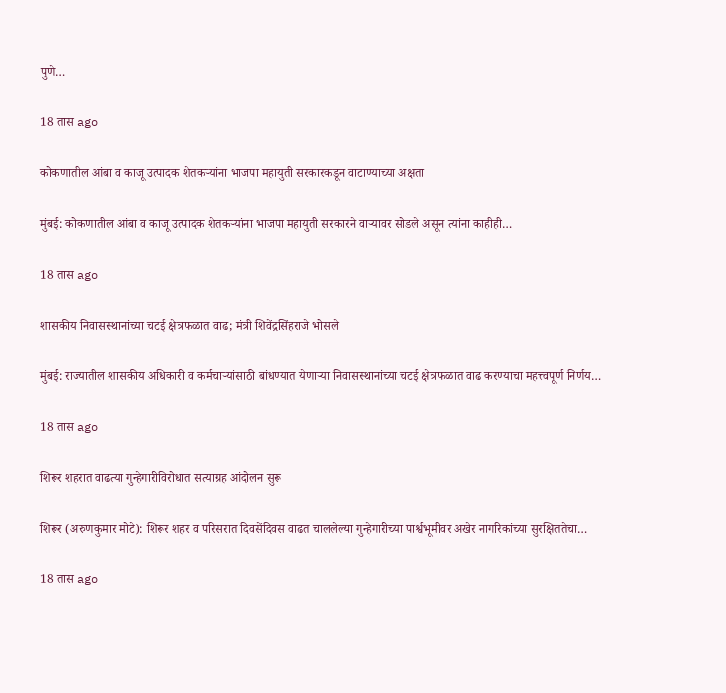पुणे…

18 तास ago

कोकणातील आंबा व काजू उत्पादक शेतकऱ्यांना भाजपा महायुती सरकारकडून वाटाण्याच्या अक्षता

मुंबई: कोकणातील आंबा व काजू उत्पादक शेतकऱ्यांना भाजपा महायुती सरकारने वाऱ्यावर सोडले असून त्यांना काहीही…

18 तास ago

शासकीय निवासस्थानांच्या चटई क्षेत्रफळात वाढ; मंत्री शिवेंद्रसिंहराजे भोसले

मुंबई: राज्यातील शासकीय अधिकारी व कर्मचाऱ्यांसाठी बांधण्यात येणाऱ्या निवासस्थानांच्या चटई क्षेत्रफळात वाढ करण्याचा महत्त्वपूर्ण निर्णय…

18 तास ago

शिरूर शहरात वाढत्या गुन्हेगारीविरोधात सत्याग्रह आंदोलन सुरू

शिरूर (अरुणकुमार मोटे): शिरूर शहर व परिसरात दिवसेंदिवस वाढत चाललेल्या गुन्हेगारीच्या पार्श्वभूमीवर अखेर नागरिकांच्या सुरक्षिततेचा…

18 तास ago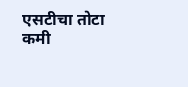एसटीचा तोटा कमी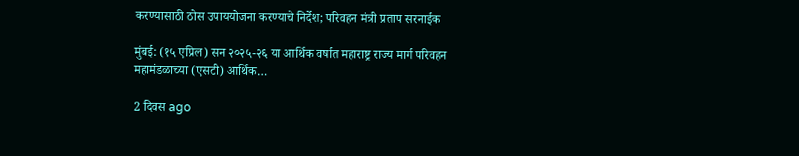करण्यासाठी ठोस उपाययोजना करण्याचे निर्देश; परिवहन मंत्री प्रताप सरनाईक

मुंबई: (१५ एप्रिल) सन २०२५-२६ या आर्थिक वर्षात महाराष्ट्र राज्य मार्ग परिवहन महामंडळाच्या (एसटी) आर्थिक…

2 दिवस ago